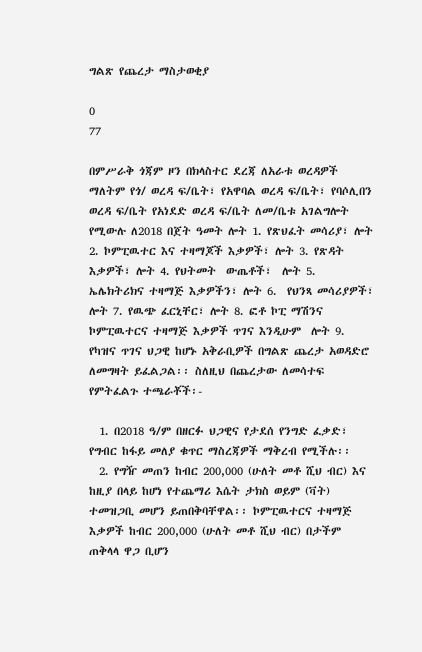ግልጽ የጨረታ ማስታወቂያ

0
77

በምሥራቅ ጎጃም ዞን በክላስተር ደረጃ ለአራቱ ወረዳዎች ማለትም የጎ/ ወረዳ ፍ/ቤት፣ የአዋባል ወረዳ ፍ/ቤት፣ የባሶሊበን ወረዳ ፍ/ቤት የአነደድ ወረዳ ፍ/ቤት ለመ/ቤቱ አገልግሎት የሚውሉ ለ2018 በጀት ዓመት ሎት 1. የጽህፈት መሳሪያ፣ ሎት 2. ኮምፒዉተር እና ተዛማጆች እቃዎች፣ ሎት 3. የጽዳት እቃዎች፣ ሎት 4. የህትመት  ውጤቶች፣  ሎት 5. ኤሌክትሪክና ተዛማጅ እቃዎችን፣ ሎት 6.  የህንጻ መሳሪያዎች፣  ሎት 7. የዉጭ ፈርኒቸር፣ ሎት 8. ፎቶ ኮፒ ማሽንና ኮምፒዉተርና ተዛማጅ እቃዎች ጥገና እንዲሁም  ሎት 9. የካዝና ጥገና ህጋዊ ከሆኑ አቅራቢዎች በግልጽ ጨረታ አወዳድሮ ለመግዛት ይፈልጋል፡፡ ስለዚህ በጨረታው ለመሳተፍ የምትፈልጉ ተጫራቾች፡-

  1. በ2018 ዓ/ም በዘርፉ ህጋዊና የታደሰ የንግድ ፈቃድ፣ የግብር ከፋይ መለያ ቁጥር ማስረጃዎች ማቅረብ የሚችሉ፡፡
  2. የግዥ መጠን ከብር 200,000 (ሁለት መቶ ሺህ ብር) እና ከዚያ በላይ ከሆነ የተጨማሪ እሴት ታክስ ወይም (ቫት) ተመዝጋቢ መሆን ይጠበቅባቸዋል፡፡ ኮምፒዉተርና ተዛማጅ እቃዎች ከብር 200,000 (ሁለት መቶ ሺህ ብር) በታችም ጠቅላላ ዋጋ ቢሆን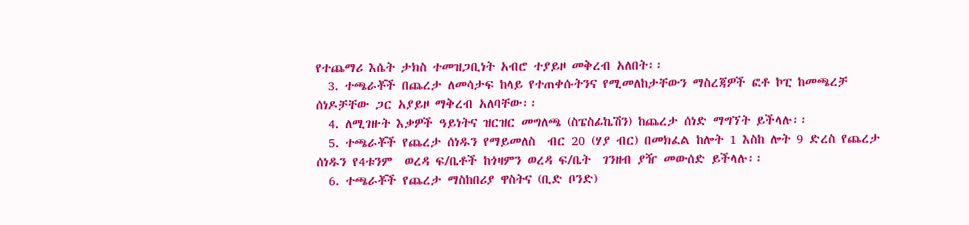የተጨማሪ እሴት ታክስ ተመዝጋቢነት አብሮ ተያይዞ መቅረብ አለበት፡፡
  3. ተጫራቾች በጨረታ ለመሳታፍ ከላይ የተጠቀሱትንና የሚመለከታቸውን ማስረጃዎች ፎቶ ኮፒ ከመጫረቻ ሰነዶቻቸው ጋር አያይዞ ማቅረብ አለባቸው፡፡
  4. ለሚገዙት እቃዎች ዓይነትና ዝርዝር መግለጫ (ስፔስፊኬሽን) ከጨረታ ሰነድ ማግኘት ይችላሉ፡፡
  5. ተጫራቾች የጨረታ ሰነዱን የማይመለስ  ብር 20 (ሃያ ብር) በመክፈል ከሎት 1 እስከ ሎት 9 ድረስ የጨረታ ሰነዱን የ4ቱንም  ወረዳ ፍ/ቤቶች ከጎዛምን ወረዳ ፍ/ቤት  ገንዘብ ያዥ መውሰድ ይችላሉ፡፡
  6. ተጫራቾች የጨረታ ማስከበሪያ ዋስትና (ቢድ ቦንድ)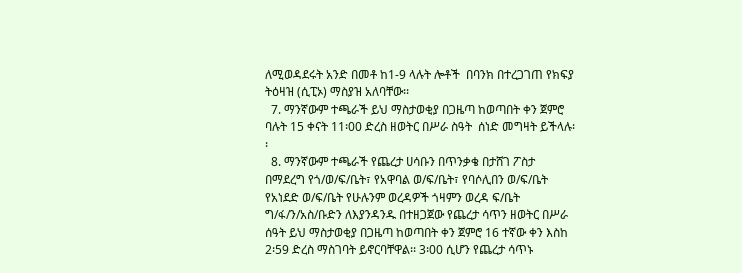ለሚወዳደሩት አንድ በመቶ ከ1-9 ላሉት ሎቶች  በባንክ በተረጋገጠ የክፍያ ትዕዛዝ (ሲፒኦ) ማስያዝ አለባቸው፡፡
  7. ማንኛውም ተጫራች ይህ ማስታወቂያ በጋዜጣ ከወጣበት ቀን ጀምሮ ባሉት 15 ቀናት 11፡00 ድረስ ዘወትር በሥራ ስዓት  ሰነድ መግዛት ይችላሉ፡፡
  8. ማንኛውም ተጫራች የጨረታ ሀሳቡን በጥንቃቄ በታሸገ ፖስታ በማደረግ የጎ/ወ/ፍ/ቤት፣ የአዋባል ወ/ፍ/ቤት፣ የባሶሊበን ወ/ፍ/ቤት የአነደድ ወ/ፍ/ቤት የሁሉንም ወረዳዎች ጎዛምን ወረዳ ፍ/ቤት ግ/ፋ/ን/አስ/ቡድን ለእያንዳንዱ በተዘጋጀው የጨረታ ሳጥን ዘወትር በሥራ ሰዓት ይህ ማስታወቂያ በጋዜጣ ከወጣበት ቀን ጀምሮ 16 ተኛው ቀን እስከ 2፡59 ድረስ ማስገባት ይኖርባቸዋል፡፡ 3፡00 ሲሆን የጨረታ ሳጥኑ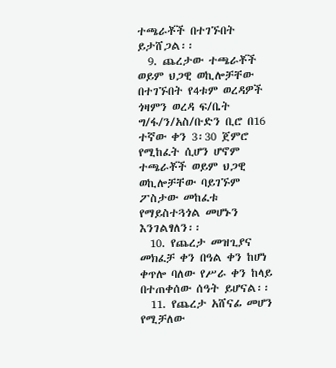ተጫራቾች በተገኙበት ይታሸጋል፡፡
  9. ጨረታው ተጫራቾች ወይም ህጋዊ ወኪሎቻቸው በተገኙበት የ4ቱም ወረዳዎች ጎዛምን ወረዳ ፍ/ቤት ግ/ፋ/ን/አስ/ቡድን ቢሮ በ16 ተኛው ቀን 3፡30 ጀምሮ የሚከፈት ሲሆን ሆኖም ተጫራቾች ወይም ህጋዊ ወኪሎቻቸው ባይገኙም ፖስታው መከፈቱ የማይስተጓጎል መሆኑን እንገልፃለን፡፡
  10. የጨረታ መዝጊያና መክፈቻ ቀን በዓል ቀን ከሆነ ቀጥሎ ባለው የሥራ ቀን ከላይ በተጠቀሰው ሰዓት ይሆናል፡፡
  11. የጨረታ አሸናፊ መሆን የሚቻለው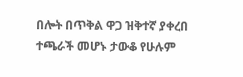በሎት በጥቅል ዋጋ ዝቅተኛ ያቀረበ ተጫራች መሆኑ ታውቆ የሁሉም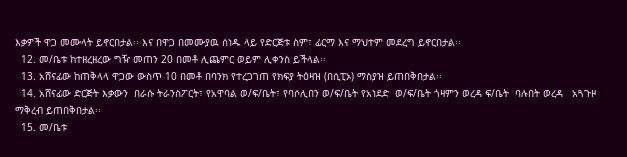እቃዎች ዋጋ መሙላት ይኖርበታል፡፡ እና በዋጋ በመሙያዉ ሰነዱ ላይ የድርጅቱ ስም፣ ፊርማ እና ማህተም መደረግ ይኖርበታል፡፡
  12. መ/ቤቱ ከተዘረዘረው ግዥ መጠን 20 በመቶ ሊጨምር ወይም ሊቀንስ ይችላል፡፡
  13. አሸናፊው ከጠቅላላ ዋጋው ውስጥ 10 በመቶ በባንክ የተረጋገጠ የክፍያ ትዕዛዝ (በሲፒኦ) ማስያዝ ይጠበቅበታል፡፡
  14. አሸናፊው ድርጅት እቃውን  በራሱ ትራንስፖርት፣ የአዋባል ወ/ፍ/ቤት፣ የባሶሊበን ወ/ፍ/ቤት የአነደድ  ወ/ፍ/ቤት ጎዛምን ወረዳ ፍ/ቤት  ባሉበት ወረዳ   አጓጉዞ ማቅረብ ይጠበቅበታል፡፡
  15. መ/ቤቱ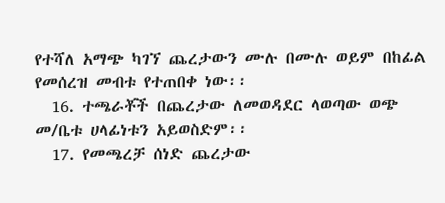የተሻለ አማጭ ካገኘ ጨረታውን ሙሉ በሙሉ ወይም በከፊል የመሰረዝ መብቱ የተጠበቀ ነው፡፡
  16. ተጫራቾች በጨረታው ለመወዳደር ላወጣው ወጭ መ/ቤቱ ሀላፊነቱን አይወስድም፡፡
  17. የመጫረቻ ሰነድ ጨረታው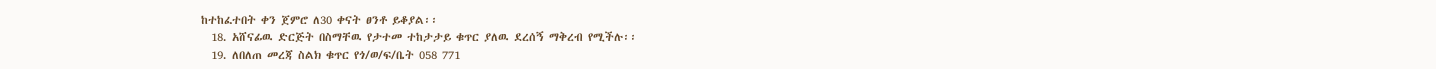ከተከፈተበት ቀን ጀምሮ ለ30 ቀናት ፀንቶ ይቆያል፡፡
  18. አሸናፊዉ ድርጅት በስማቸዉ የታተመ ተከታታይ ቁጥር ያለዉ ደረሰኝ ማቅረብ የሚችሉ፡፡
  19. ለበለጠ መረጃ ስልክ ቁጥር የጎ/ወ/ፍ/ቤት 058 771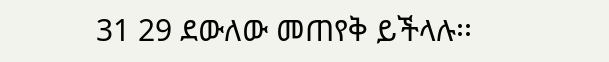31 29 ደውለው መጠየቅ ይችላሉ፡፡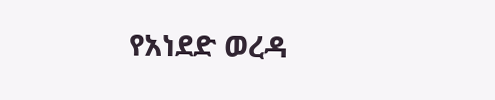የአነደድ ወረዳ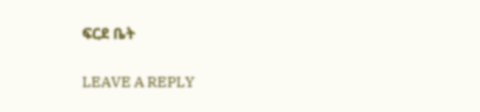ፍርደ ቤት

LEAVE A REPLY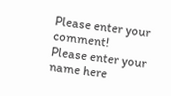Please enter your comment!
Please enter your name here